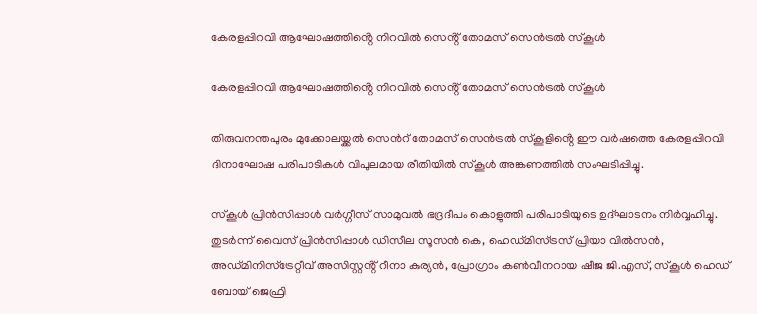കേരളപ്പിറവി ആഘോഷത്തിൻ്റെ നിറവിൽ സെൻ്റ് തോമസ് സെൻട്രൽ സ്കൂൾ

കേരളപ്പിറവി ആഘോഷത്തിൻ്റെ നിറവിൽ സെൻ്റ് തോമസ് സെൻട്രൽ സ്കൂൾ

തിരുവനന്തപുരം മുക്കോലയ്ക്കൽ സെൻറ് തോമസ് സെൻട്രൽ സ്കൂളിൻ്റെ ഈ വർഷത്തെ കേരളപ്പിറവി ദിനാഘോഷ പരിപാടികൾ വിപുലമായ രീതിയിൽ സ്കൂൾ അങ്കണത്തിൽ സംഘടിപ്പിച്ചു.

സ്കൂൾ പ്രിൻസിപ്പാൾ വർഗ്ഗീസ് സാമുവൽ ഭദ്രദീപം കൊളുത്തി പരിപാടിയുടെ ഉദ്ഘാടനം നിർവ്വഹിച്ചു. തുടർന്ന് വൈസ് പ്രിൻസിപ്പാൾ ഡിസീല സൂസൻ കെ, ഹെഡ്മിസ്ട്രസ് പ്രിയാ വിൽസൻ, അഡ്മിനിസ്ട്രേറ്റീവ് അസിസ്റ്റൻ്റ് റീനാ കുര്യൻ, പ്രോഗ്രാം കൺവീനറായ ഷീജ ജി.എസ്, സ്കൂൾ ഹെഡ് ബോയ് ജെഫ്രി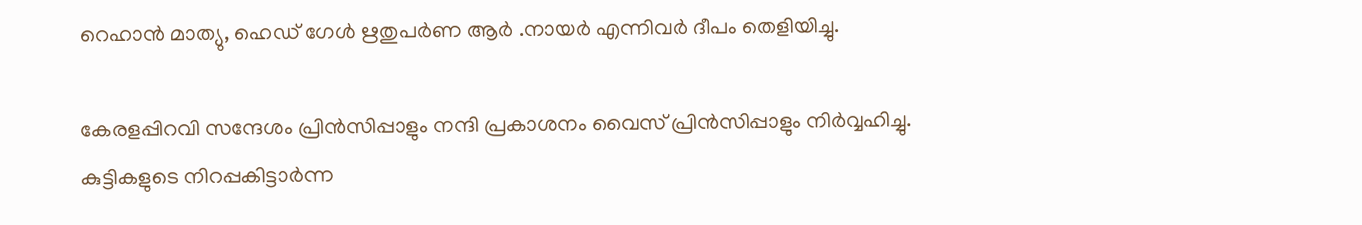റെഹാൻ മാത്യു, ഹെഡ് ഗേൾ ഋതുപർണ ആർ .നായർ എന്നിവർ ദീപം തെളിയിച്ചു.

കേരളപ്പിറവി സന്ദേശം പ്രിൻസിപ്പാളും നന്ദി പ്രകാശനം വൈസ് പ്രിൻസിപ്പാളും നിർവ്വഹിച്ചു. കുട്ടികളുടെ നിറപ്പകിട്ടാർന്ന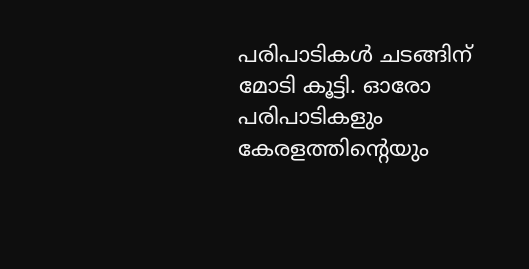പരിപാടികൾ ചടങ്ങിന് മോടി കൂട്ടി. ഓരോ പരിപാടികളും കേരളത്തിൻ്റെയും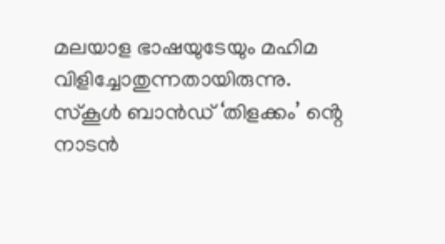മലയാള ഭാഷയുടേയും മഹിമ വിളിച്ചോതുന്നതായിരുന്നു. സ്കൂൾ ബാൻഡ് ‘തിളക്കം’ ൻ്റെ നാടൻ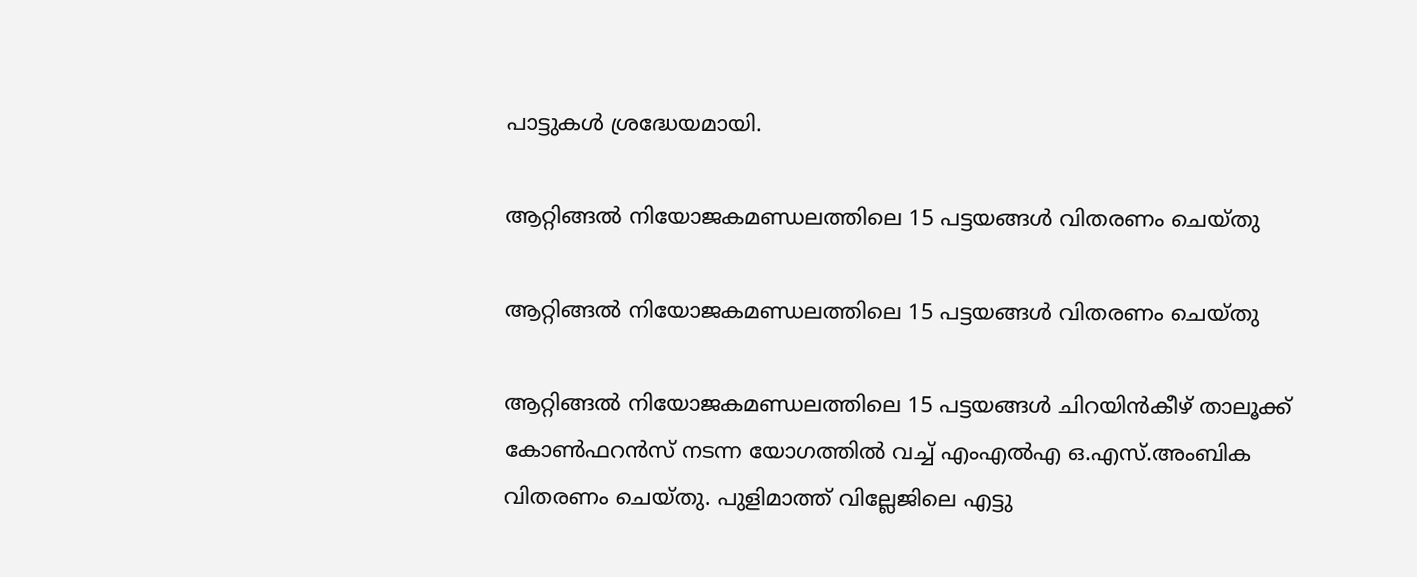പാട്ടുകൾ ശ്രദ്ധേയമായി.

ആറ്റിങ്ങൽ നിയോജകമണ്ഡലത്തിലെ 15 പട്ടയങ്ങൾ വിതരണം ചെയ്തു

ആറ്റിങ്ങൽ നിയോജകമണ്ഡലത്തിലെ 15 പട്ടയങ്ങൾ വിതരണം ചെയ്തു

ആറ്റിങ്ങൽ നിയോജകമണ്ഡലത്തിലെ 15 പട്ടയങ്ങൾ ചിറയിൻകീഴ് താലൂക്ക് കോൺഫറൻസ് നടന്ന യോഗത്തിൽ വച്ച് എംഎൽഎ ഒ.എസ്.അംബിക വിതരണം ചെയ്തു. പുളിമാത്ത് വില്ലേജിലെ എട്ടു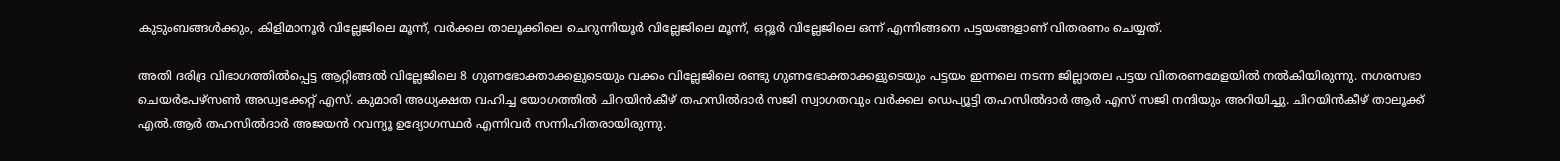കുടുംബങ്ങൾക്കും, കിളിമാനൂർ വില്ലേജിലെ മൂന്ന്, വർക്കല താലൂക്കിലെ ചെറുന്നിയൂർ വില്ലേജിലെ മൂന്ന്, ഒറ്റൂർ വില്ലേജിലെ ഒന്ന് എന്നിങ്ങനെ പട്ടയങ്ങളാണ് വിതരണം ചെയ്യത്.

അതി ദരിദ്ര വിഭാഗത്തിൽപ്പെട്ട ആറ്റിങ്ങൽ വില്ലേജിലെ 8 ഗുണഭോക്താക്കളുടെയും വക്കം വില്ലേജിലെ രണ്ടു ഗുണഭോക്താക്കളുടെയും പട്ടയം ഇന്നലെ നടന്ന ജില്ലാതല പട്ടയ വിതരണമേളയിൽ നൽകിയിരുന്നു. നഗരസഭാ ചെയർപേഴ്സൺ അഡ്വക്കേറ്റ് എസ്. കുമാരി അധ്യക്ഷത വഹിച്ച യോഗത്തിൽ ചിറയിൻകീഴ് തഹസിൽദാർ സജി സ്വാഗതവും വർക്കല ഡെപ്യൂട്ടി തഹസിൽദാർ ആർ എസ് സജി നന്ദിയും അറിയിച്ചു. ചിറയിൻകീഴ് താലൂക്ക് എൽ.ആർ തഹസിൽദാർ അജയൻ റവന്യൂ ഉദ്യോഗസ്ഥർ എന്നിവർ സന്നിഹിതരായിരുന്നു.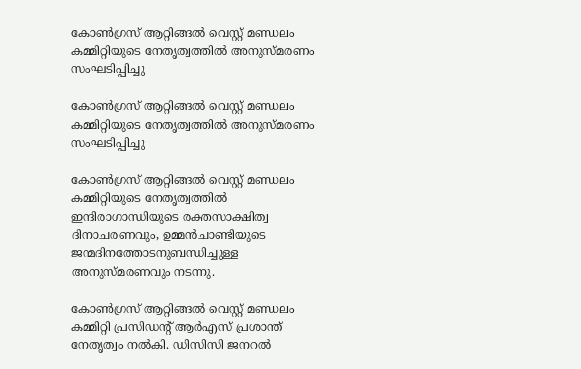കോൺഗ്രസ് ആറ്റിങ്ങൽ വെസ്റ്റ് മണ്ഡലം കമ്മിറ്റിയുടെ നേതൃത്വത്തിൽ അനുസ്മരണം സംഘടിപ്പിച്ചു

കോൺഗ്രസ് ആറ്റിങ്ങൽ വെസ്റ്റ് മണ്ഡലം കമ്മിറ്റിയുടെ നേതൃത്വത്തിൽ അനുസ്മരണം സംഘടിപ്പിച്ചു

കോൺഗ്രസ് ആറ്റിങ്ങൽ വെസ്റ്റ് മണ്ഡലം കമ്മിറ്റിയുടെ നേതൃത്വത്തിൽ ഇന്ദിരാഗാന്ധിയുടെ രക്തസാക്ഷിത്വ ദിനാചരണവും, ഉമ്മൻചാണ്ടിയുടെ ജന്മദിനത്തോടനുബന്ധിച്ചുള്ള അനുസ്മരണവും നടന്നു.

കോൺഗ്രസ് ആറ്റിങ്ങൽ വെസ്റ്റ് മണ്ഡലം കമ്മിറ്റി പ്രസിഡന്റ്‌ ആർഎസ് പ്രശാന്ത് നേതൃത്വം നൽകി. ഡിസിസി ജനറൽ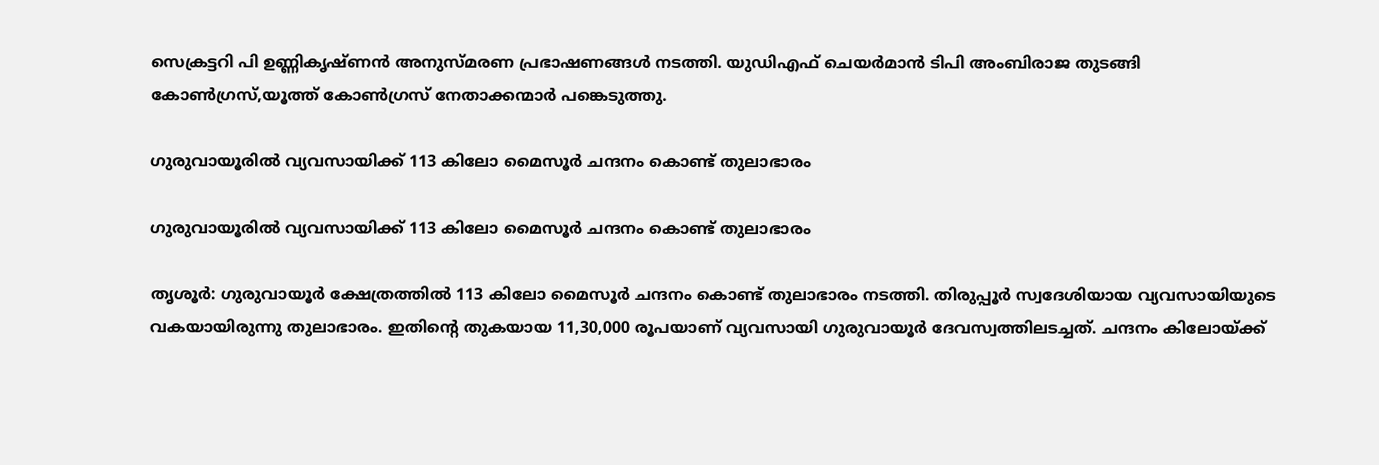സെക്രട്ടറി പി ഉണ്ണികൃഷ്ണൻ അനുസ്മരണ പ്രഭാഷണങ്ങൾ നടത്തി. യുഡിഎഫ് ചെയർമാൻ ടിപി അംബിരാജ തുടങ്ങി കോൺഗ്രസ്,യൂത്ത് കോൺഗ്രസ് നേതാക്കന്മാർ പങ്കെടുത്തു.

ഗുരുവായൂരില്‍ വ്യവസായിക്ക് 113 കിലോ മൈസൂര്‍ ചന്ദനം കൊണ്ട് തുലാഭാരം

ഗുരുവായൂരില്‍ വ്യവസായിക്ക് 113 കിലോ മൈസൂര്‍ ചന്ദനം കൊണ്ട് തുലാഭാരം

തൃശൂര്‍: ഗുരുവായൂര്‍ ക്ഷേത്രത്തില്‍ 113 കിലോ മൈസൂര്‍ ചന്ദനം കൊണ്ട് തുലാഭാരം നടത്തി. തിരുപ്പൂര്‍ സ്വദേശിയായ വ്യവസായിയുടെ വകയായിരുന്നു തുലാഭാരം. ഇതിന്റെ തുകയായ 11,30,000 രൂപയാണ് വ്യവസായി ഗുരുവായൂര്‍ ദേവസ്വത്തിലടച്ചത്. ചന്ദനം കിലോയ്ക്ക്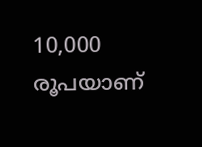10,000 രൂപയാണ്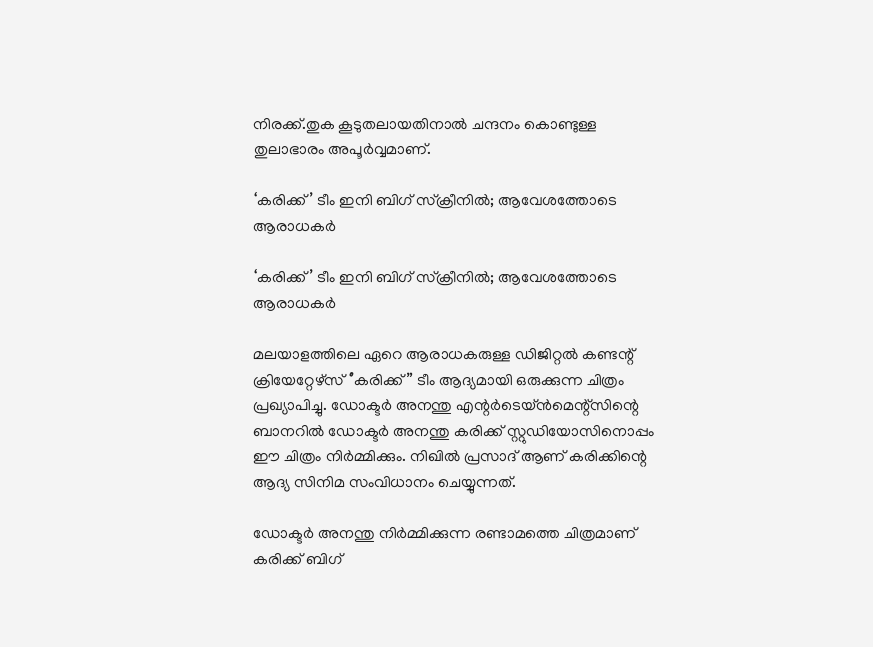നിരക്ക്.തുക കൂടുതലായതിനാല്‍ ചന്ദനം കൊണ്ടുള്ള തുലാഭാരം അപൂര്‍വ്വമാണ്.

‘കരിക്ക്’ ടീം ഇനി ബിഗ് സ്‌ക്രീനിൽ; ആവേശത്തോടെ ആരാധകർ

‘കരിക്ക്’ ടീം ഇനി ബിഗ് സ്‌ക്രീനിൽ; ആവേശത്തോടെ ആരാധകർ

മലയാളത്തിലെ ഏറെ ആരാധകരുള്ള ഡിജിറ്റൽ കണ്ടന്റ് ക്രിയേറ്റേഴ്‌സ് ‘’കരിക്ക്” ടീം ആദ്യമായി ഒരുക്കുന്ന ചിത്രം പ്രഖ്യാപിച്ചു. ഡോക്ടർ അനന്തു എന്റർടെയ്ൻമെന്റ്സിന്റെ ബാനറിൽ ഡോക്ടർ അനന്തു കരിക്ക് സ്റ്റുഡിയോസിനൊപ്പം ഈ ചിത്രം നിർമ്മിക്കും. നിഖിൽ പ്രസാദ് ആണ് കരിക്കിന്റെ ആദ്യ സിനിമ സംവിധാനം ചെയ്യുന്നത്.

ഡോക്ടർ അനന്തു നിർമ്മിക്കുന്ന രണ്ടാമത്തെ ചിത്രമാണ് കരിക്ക് ബിഗ്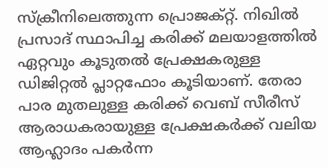സ്ക്രീനിലെത്തുന്ന പ്രൊജക്റ്റ്. നിഖിൽ പ്രസാദ് സ്ഥാപിച്ച കരിക്ക് മലയാളത്തിൽ ഏറ്റവും കൂടുതൽ പ്രേക്ഷകരുള്ള ഡിജിറ്റൽ പ്ലാറ്റഫോം കൂടിയാണ്. തേരാ പാര മുതലുള്ള കരിക്ക് വെബ് സീരീസ് ആരാധകരായുള്ള പ്രേക്ഷകർക്ക് വലിയ ആഹ്ലാദം പകർന്ന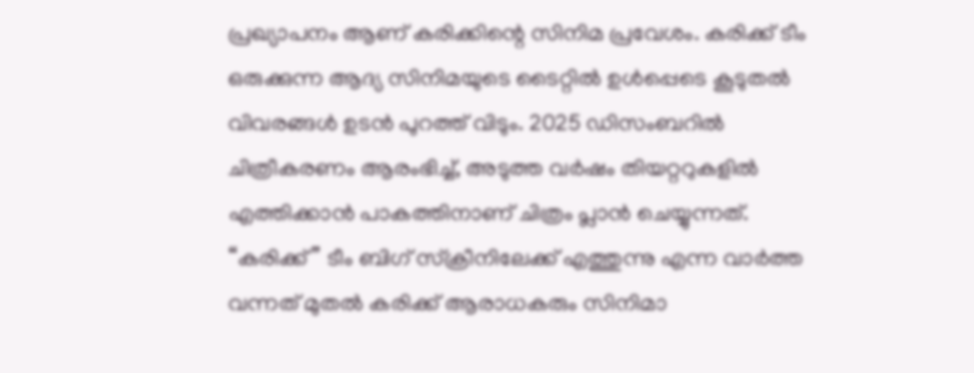പ്രഖ്യാപനം ആണ് കരിക്കിന്റെ സിനിമ പ്രവേശം. കരിക്ക് ടീം ഒരുക്കുന്ന ആദ്യ സിനിമയുടെ ടൈറ്റിൽ ഉൾപ്പെടെ കൂടുതൽ വിവരങ്ങൾ ഉടൻ പുറത്ത് വിടും. 2025 ഡിസംബറിൽ ചിത്രീകരണം ആരംഭിച്ച്, അടുത്ത വർഷം തിയറ്ററുകളിൽ എത്തിക്കാൻ പാകത്തിനാണ് ചിത്രം പ്ലാൻ ചെയ്യുന്നത്. “കരിക്ക്” ടീം ബിഗ് സ്ക്രീനിലേക്ക് എത്തുന്നു എന്ന വാർത്ത വന്നത് മുതൽ കരിക്ക് ആരാധകരും സിനിമാ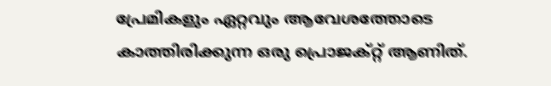പ്രേമികളും ഏറ്റവും ആവേശത്തോടെ കാത്തിരിക്കുന്ന ഒരു പ്രൊജക്റ്റ് ആണിത്.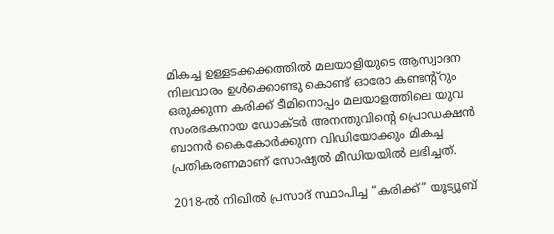മികച്ച ഉള്ളടക്കക്കത്തിൽ മലയാളിയുടെ ആസ്വാദന നിലവാരം ഉൾക്കൊണ്ടു കൊണ്ട് ഓരോ കണ്ടന്റ്റും ഒരുക്കുന്ന കരിക്ക് ടീമിനൊപ്പം മലയാളത്തിലെ യുവ സംരഭകനായ ഡോക്ടർ അനന്തുവിന്റെ പ്രൊഡക്ഷൻ ബാനർ കൈകോർക്കുന്ന വിഡിയോക്കും മികച്ച പ്രതികരണമാണ് സോഷ്യൽ മീഡിയയിൽ ലഭിച്ചത്‌.

2018-ൽ നിഖിൽ പ്രസാദ് സ്ഥാപിച്ച “കരിക്ക്” യൂട്യൂബ്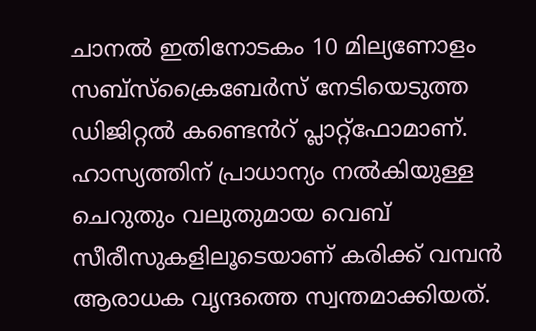ചാനൽ ഇതിനോടകം 10 മില്യണോളം സബ്സ്ക്രൈബേർസ് നേടിയെടുത്ത ഡിജിറ്റൽ കണ്ടെൻറ് പ്ലാറ്റ്‌ഫോമാണ്. ഹാസ്യത്തിന് പ്രാധാന്യം നൽകിയുള്ള ചെറുതും വലുതുമായ വെബ് സീരീസുകളിലൂടെയാണ് കരിക്ക് വമ്പൻ ആരാധക വൃന്ദത്തെ സ്വന്തമാക്കിയത്.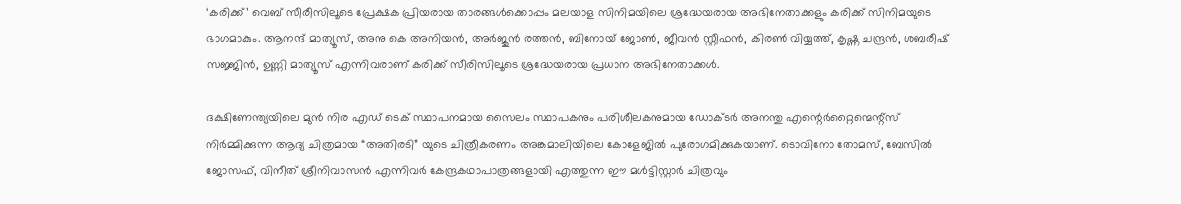‘കരിക്ക്’ വെബ് സീരീസിലൂടെ പ്രേക്ഷക പ്രിയരായ താരങ്ങൾക്കൊപ്പം മലയാള സിനിമയിലെ ശ്രദ്ധേയരായ അഭിനേതാക്കളും കരിക്ക് സിനിമയുടെ ഭാഗമാകും. ആനന്ദ് മാത്യൂസ്, അനു കെ അനിയൻ, അർജുൻ രത്തൻ, ബിനോയ് ജോൺ, ജീവൻ സ്റ്റീഫൻ, കിരൺ വിയ്യത്ത്, കൃഷ്ണ ചന്ദ്രൻ, ശബരീഷ് സജ്ജിൻ, ഉണ്ണി മാത്യൂസ് എന്നിവരാണ് കരിക്ക് സീരിസിലൂടെ ശ്രദ്ധേയരായ പ്രധാന അഭിനേതാക്കൾ.

ദക്ഷിണേന്ത്യയിലെ മുൻ നിര എഡ് ടെക് സ്ഥാപനമായ സൈലം സ്ഥാപകനും പരിശീലകനുമായ ഡോക്ടർ അനന്തു എന്റെർറ്റൈന്മെന്റ്സ് നിർമ്മിക്കുന്ന ആദ്യ ചിത്രമായ “അതിരടി” യുടെ ചിത്രീകരണം അങ്കമാലിയിലെ കോളേജിൽ പുരോഗമിക്കുകയാണ്. ടൊവിനോ തോമസ്, ബേസിൽ ജോസഫ്, വിനീത് ശ്രീനിവാസൻ എന്നിവർ കേന്ദ്രകഥാപാത്രങ്ങളായി എത്തുന്ന ഈ മൾട്ടിസ്റ്റാർ ചിത്രവും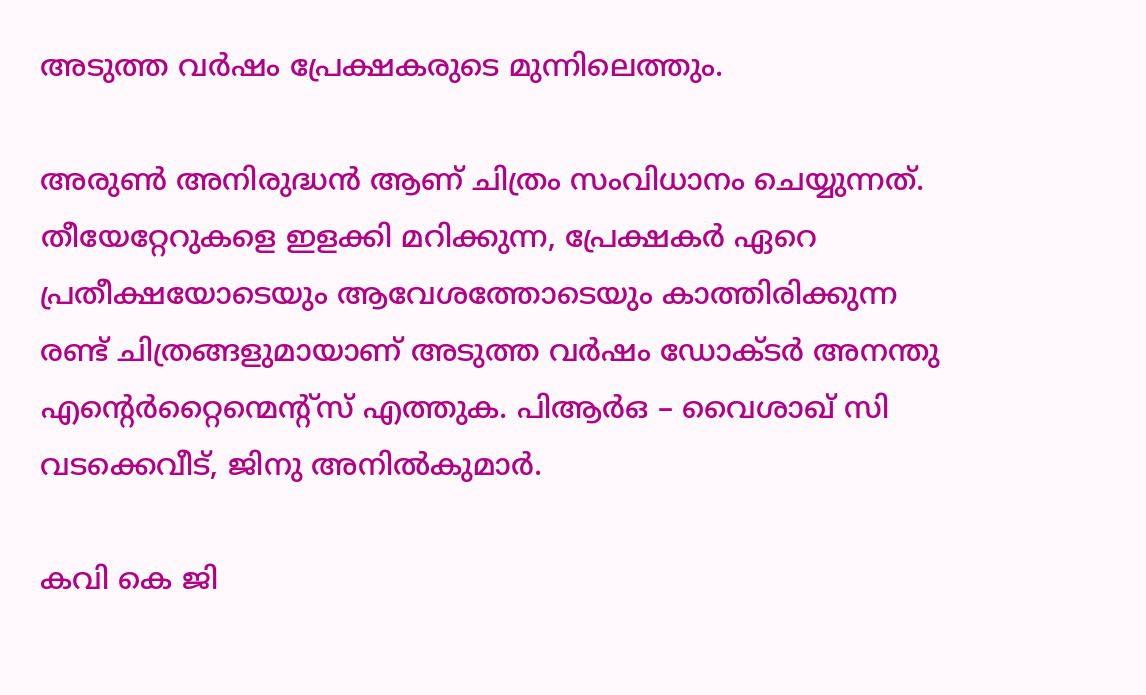അടുത്ത വർഷം പ്രേക്ഷകരുടെ മുന്നിലെത്തും.

അരുൺ അനിരുദ്ധൻ ആണ് ചിത്രം സംവിധാനം ചെയ്യുന്നത്. തീയേറ്റേറുകളെ ഇളക്കി മറിക്കുന്ന, പ്രേക്ഷകർ ഏറെ പ്രതീക്ഷയോടെയും ആവേശത്തോടെയും കാത്തിരിക്കുന്ന രണ്ട് ചിത്രങ്ങളുമായാണ് അടുത്ത വർഷം ഡോക്ടർ അനന്തു എന്റെർറ്റൈന്മെന്റ്സ് എത്തുക. പിആർഒ – വൈശാഖ് സി വടക്കെവീട്, ജിനു അനിൽകുമാർ.

കവി കെ ജി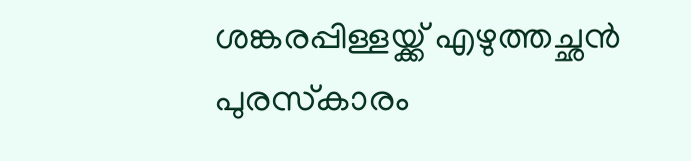ശങ്കരപ്പിള്ളയ്ക്ക് എഴുത്തച്ഛന്‍ പുരസ്‌കാരം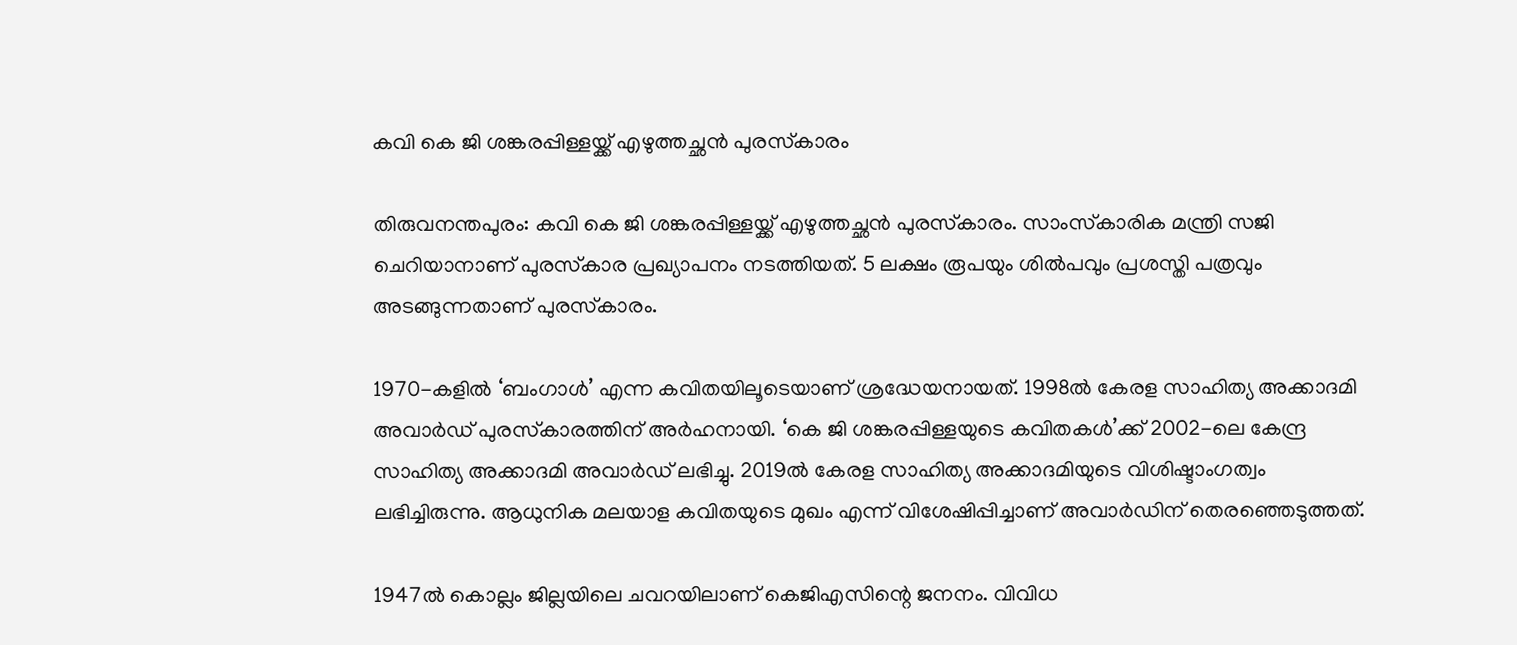കവി കെ ജി ശങ്കരപ്പിള്ളയ്ക്ക് എഴുത്തച്ഛന്‍ പുരസ്‌കാരം

തിരുവനന്തപുരം: കവി കെ ജി ശങ്കരപ്പിള്ളയ്ക്ക് എഴുത്തച്ഛന്‍ പുരസ്‌കാരം. സാംസ്‌കാരിക മന്ത്രി സജി ചെറിയാനാണ് പുരസ്‌കാര പ്രഖ്യാപനം നടത്തിയത്. 5 ലക്ഷം രൂപയും ശില്‍പവും പ്രശസ്തി പത്രവും അടങ്ങുന്നതാണ് പുരസ്‌കാരം.

1970-കളില്‍ ‘ബംഗാള്‍’ എന്ന കവിതയിലൂടെയാണ് ശ്രദ്ധേയനായത്. 1998ല്‍ കേരള സാഹിത്യ അക്കാദമി അവാര്‍ഡ് പുരസ്‌കാരത്തിന് അര്‍ഹനായി. ‘കെ ജി ശങ്കരപ്പിള്ളയുടെ കവിതകള്‍’ക്ക് 2002-ലെ കേന്ദ്ര സാഹിത്യ അക്കാദമി അവാര്‍ഡ് ലഭിച്ചു. 2019ല്‍ കേരള സാഹിത്യ അക്കാദമിയുടെ വിശിഷ്ടാംഗത്വം ലഭിച്ചിരുന്നു. ആധുനിക മലയാള കവിതയുടെ മുഖം എന്ന് വിശേഷിപ്പിച്ചാണ് അവാര്‍ഡിന് തെരഞ്ഞെടുത്തത്.

1947ല്‍ കൊല്ലം ജില്ലയിലെ ചവറയിലാണ് കെജിഎസിന്റെ ജനനം. വിവിധ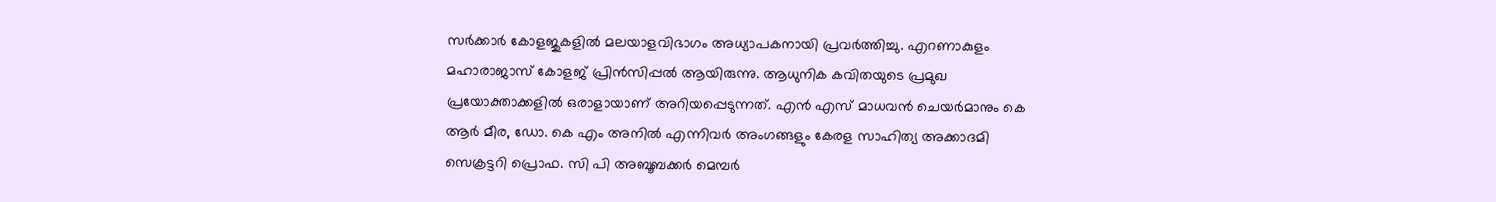സര്‍ക്കാര്‍ കോളജുകളില്‍ മലയാളവിഭാഗം അധ്യാപകനായി പ്രവര്‍ത്തിച്ചു. എറണാകുളം മഹാരാജാസ് കോളജ് പ്രിന്‍സിപ്പല്‍ ആയിരുന്നു. ആധുനിക കവിതയുടെ പ്രമുഖ പ്രയോക്താക്കളില്‍ ഒരാളായാണ് അറിയപ്പെടുന്നത്. എന്‍ എസ് മാധവന്‍ ചെയര്‍മാനും കെ ആര്‍ മീര, ഡോ. കെ എം അനില്‍ എന്നിവര്‍ അംഗങ്ങളും കേരള സാഹിത്യ അക്കാദമി സെക്രട്ടറി പ്രൊഫ. സി പി അബൂബക്കര്‍ മെമ്പര്‍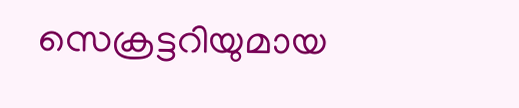സെക്രട്ടറിയുമായ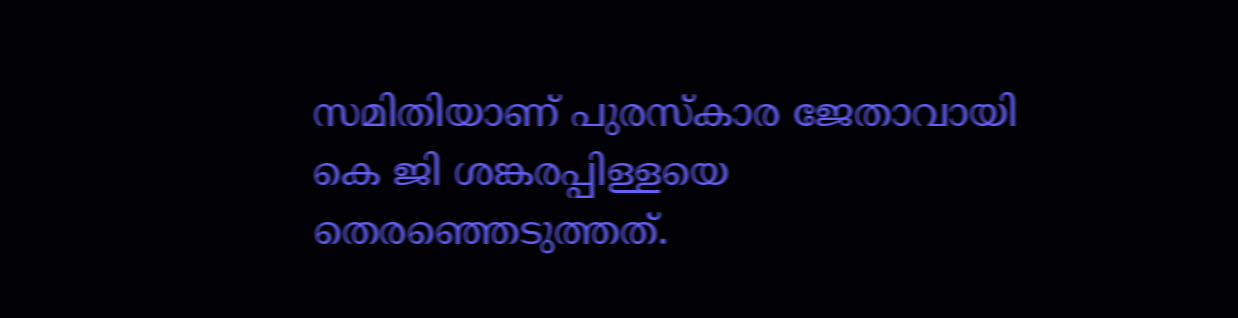സമിതിയാണ് പുരസ്‌കാര ജേതാവായി കെ ജി ശങ്കരപ്പിള്ളയെ തെരഞ്ഞെടുത്തത്.